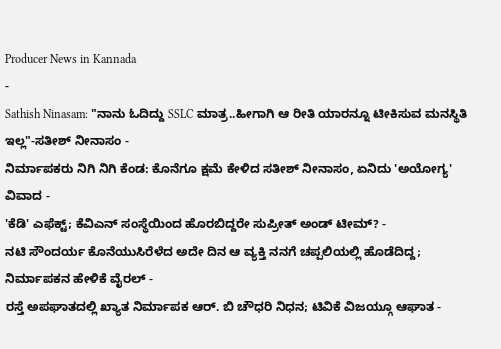Producer News in Kannada
-
Sathish Ninasam: "ನಾನು ಓದಿದ್ದು SSLC ಮಾತ್ರ..ಹೀಗಾಗಿ ಆ ರೀತಿ ಯಾರನ್ನೂ ಟೀಕಿಸುವ ಮನಸ್ಥಿತಿ ಇಲ್ಲ"-ಸತೀಶ್ ನೀನಾಸಂ -
ನಿರ್ಮಾಪಕರು ನಿಗಿ ನಿಗಿ ಕೆಂಡ: ಕೊನೆಗೂ ಕ್ಷಮೆ ಕೇಳಿದ ಸತೀಶ್ ನೀನಾಸಂ, ಏನಿದು 'ಅಯೋಗ್ಯ' ವಿವಾದ -
'ಕೆಡಿ' ಎಫೆಕ್ಟ್; ಕೆವಿಎನ್ ಸಂಸ್ಥೆಯಿಂದ ಹೊರಬಿದ್ದರೇ ಸುಪ್ರೀತ್ ಅಂಡ್ ಟೀಮ್? -
ನಟಿ ಸೌಂದರ್ಯ ಕೊನೆಯುಸಿರೆಳೆದ ಅದೇ ದಿನ ಆ ವ್ಯಕ್ತಿ ನನಗೆ ಚಪ್ಪಲಿಯಲ್ಲಿ ಹೊಡೆದಿದ್ದ; ನಿರ್ಮಾಪಕನ ಹೇಳಿಕೆ ವೈರಲ್ -
ರಸ್ತೆ ಅಪಘಾತದಲ್ಲಿ ಖ್ಯಾತ ನಿರ್ಮಾಪಕ ಆರ್. ಬಿ ಚೌಧರಿ ನಿಧನ; ಟಿವಿಕೆ ವಿಜಯ್ಗೂ ಆಘಾತ -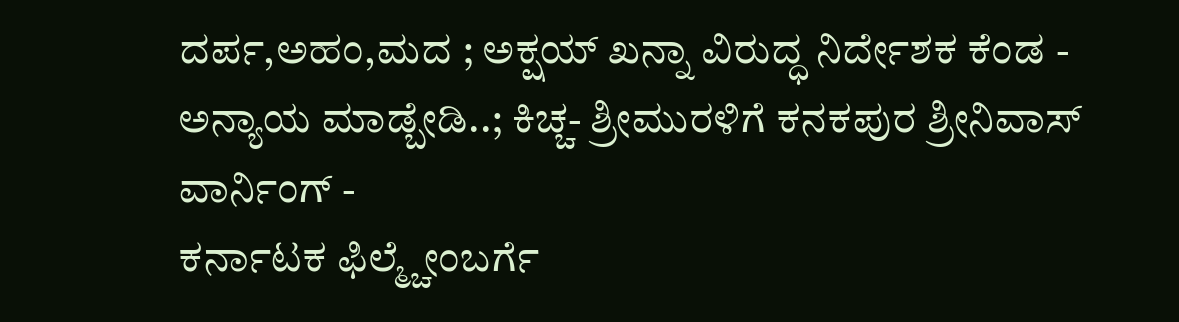ದರ್ಪ,ಅಹಂ,ಮದ ; ಅಕ್ಷಯ್ ಖನ್ನಾ ವಿರುದ್ಧ ನಿರ್ದೇಶಕ ಕೆಂಡ -
ಅನ್ಯಾಯ ಮಾಡ್ಬೇಡಿ..; ಕಿಚ್ಚ- ಶ್ರೀಮುರಳಿಗೆ ಕನಕಪುರ ಶ್ರೀನಿವಾಸ್ ವಾರ್ನಿಂಗ್ -
ಕರ್ನಾಟಕ ಫಿಲ್ಮ್ಚೇಂಬರ್ಗೆ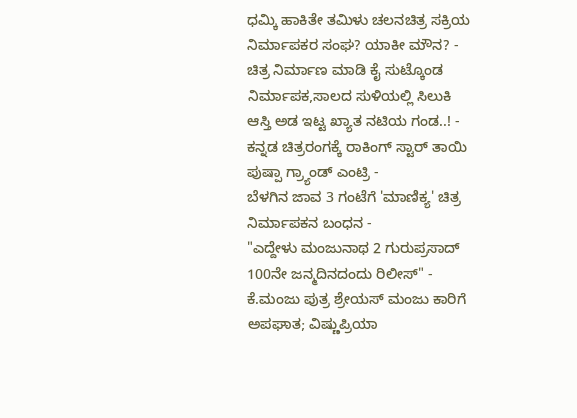ಧಮ್ಕಿ ಹಾಕಿತೇ ತಮಿಳು ಚಲನಚಿತ್ರ ಸಕ್ರಿಯ ನಿರ್ಮಾಪಕರ ಸಂಘ? ಯಾಕೀ ಮೌನ? -
ಚಿತ್ರ ನಿರ್ಮಾಣ ಮಾಡಿ ಕೈ ಸುಟ್ಕೊಂಡ ನಿರ್ಮಾಪಕ,ಸಾಲದ ಸುಳಿಯಲ್ಲಿ ಸಿಲುಕಿ ಆಸ್ತಿ ಅಡ ಇಟ್ಟ ಖ್ಯಾತ ನಟಿಯ ಗಂಡ..! -
ಕನ್ನಡ ಚಿತ್ರರಂಗಕ್ಕೆ ರಾಕಿಂಗ್ ಸ್ಟಾರ್ ತಾಯಿ ಪುಷ್ಪಾ ಗ್ರ್ಯಾಂಡ್ ಎಂಟ್ರಿ -
ಬೆಳಗಿನ ಜಾವ 3 ಗಂಟೆಗೆ 'ಮಾಣಿಕ್ಯ' ಚಿತ್ರ ನಿರ್ಮಾಪಕನ ಬಂಧನ -
"ಎದ್ದೇಳು ಮಂಜುನಾಥ 2 ಗುರುಪ್ರಸಾದ್ 100ನೇ ಜನ್ಮದಿನದಂದು ರಿಲೀಸ್" -
ಕೆ.ಮಂಜು ಪುತ್ರ ಶ್ರೇಯಸ್ ಮಂಜು ಕಾರಿಗೆ ಅಪಘಾತ; ವಿಷ್ಣುಪ್ರಿಯಾ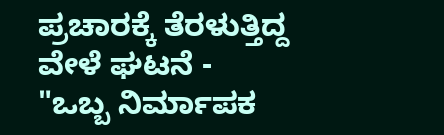ಪ್ರಚಾರಕ್ಕೆ ತೆರಳುತ್ತಿದ್ದ ವೇಳೆ ಘಟನೆ -
"ಒಬ್ಬ ನಿರ್ಮಾಪಕ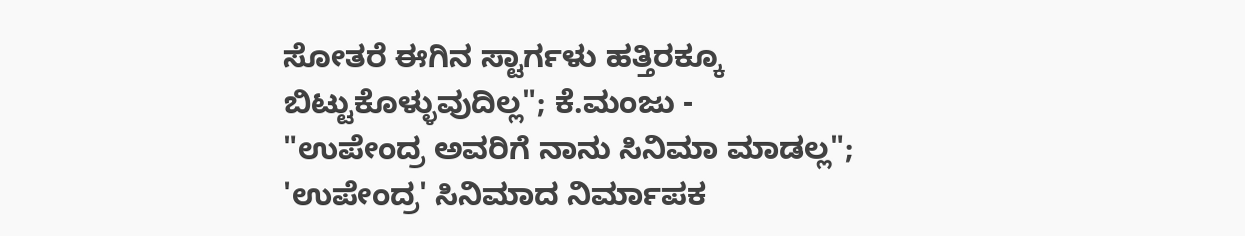ಸೋತರೆ ಈಗಿನ ಸ್ಟಾರ್ಗಳು ಹತ್ತಿರಕ್ಕೂ ಬಿಟ್ಟುಕೊಳ್ಳುವುದಿಲ್ಲ"; ಕೆ.ಮಂಜು -
"ಉಪೇಂದ್ರ ಅವರಿಗೆ ನಾನು ಸಿನಿಮಾ ಮಾಡಲ್ಲ"; 'ಉಪೇಂದ್ರ' ಸಿನಿಮಾದ ನಿರ್ಮಾಪಕ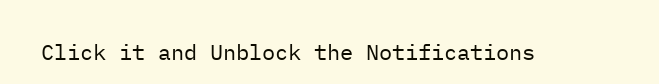Click it and Unblock the Notifications